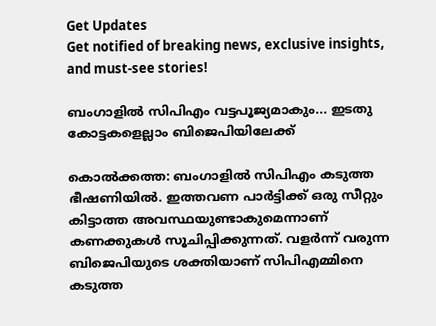Get Updates
Get notified of breaking news, exclusive insights, and must-see stories!

ബംഗാളില്‍ സിപിഎം വട്ടപൂജ്യമാകും... ഇടതു കോട്ടകളെല്ലാം ബിജെപിയിലേക്ക്

കൊല്‍ക്കത്ത: ബംഗാളില്‍ സിപിഎം കടുത്ത ഭീഷണിയില്‍. ഇത്തവണ പാര്‍ട്ടിക്ക് ഒരു സീറ്റും കിട്ടാത്ത അവസ്ഥയുണ്ടാകുമെന്നാണ് കണക്കുകള്‍ സൂചിപ്പിക്കുന്നത്. വളര്‍ന്ന് വരുന്ന ബിജെപിയുടെ ശക്തിയാണ് സിപിഎമ്മിനെ കടുത്ത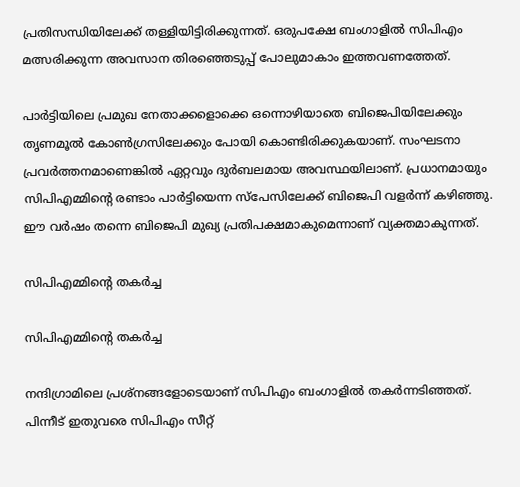പ്രതിസന്ധിയിലേക്ക് തള്ളിയിട്ടിരിക്കുന്നത്. ഒരുപക്ഷേ ബംഗാളില്‍ സിപിഎം മത്സരിക്കുന്ന അവസാന തിരഞ്ഞെടുപ്പ് പോലുമാകാം ഇത്തവണത്തേത്.

പാര്‍ട്ടിയിലെ പ്രമുഖ നേതാക്കളൊക്കെ ഒന്നൊഴിയാതെ ബിജെപിയിലേക്കും തൃണമൂല്‍ കോണ്‍ഗ്രസിലേക്കും പോയി കൊണ്ടിരിക്കുകയാണ്. സംഘടനാ പ്രവര്‍ത്തനമാണെങ്കില്‍ ഏറ്റവും ദുര്‍ബലമായ അവസ്ഥയിലാണ്. പ്രധാനമായും സിപിഎമ്മിന്റെ രണ്ടാം പാര്‍ട്ടിയെന്ന സ്‌പേസിലേക്ക് ബിജെപി വളര്‍ന്ന് കഴിഞ്ഞു. ഈ വര്‍ഷം തന്നെ ബിജെപി മുഖ്യ പ്രതിപക്ഷമാകുമെന്നാണ് വ്യക്തമാകുന്നത്.

സിപിഎമ്മിന്റെ തകര്‍ച്ച

സിപിഎമ്മിന്റെ തകര്‍ച്ച

നന്ദിഗ്രാമിലെ പ്രശ്‌നങ്ങളോടെയാണ് സിപിഎം ബംഗാളില്‍ തകര്‍ന്നടിഞ്ഞത്. പിന്നീട് ഇതുവരെ സിപിഎം സീറ്റ്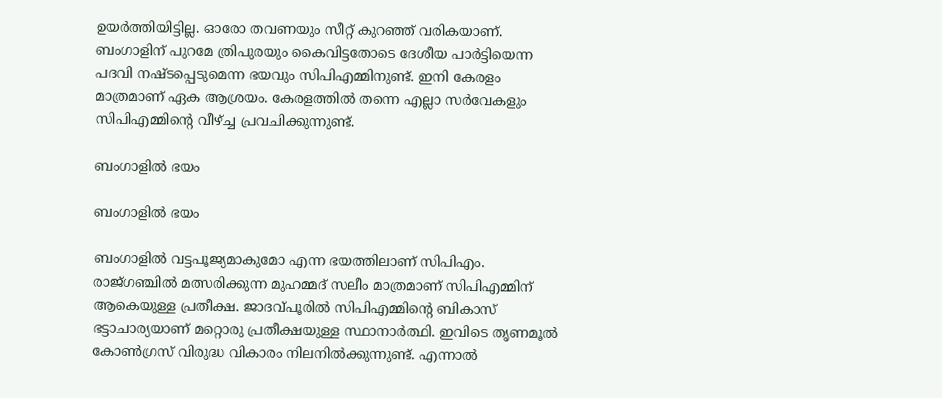ഉയര്‍ത്തിയിട്ടില്ല. ഓരോ തവണയും സീറ്റ് കുറഞ്ഞ് വരികയാണ്. ബംഗാളിന് പുറമേ ത്രിപുരയും കൈവിട്ടതോടെ ദേശീയ പാര്‍ട്ടിയെന്ന പദവി നഷ്ടപ്പെടുമെന്ന ഭയവും സിപിഎമ്മിനുണ്ട്. ഇനി കേരളം മാത്രമാണ് ഏക ആശ്രയം. കേരളത്തില്‍ തന്നെ എല്ലാ സര്‍വേകളും സിപിഎമ്മിന്റെ വീഴ്ച്ച പ്രവചിക്കുന്നുണ്ട്.

ബംഗാളില്‍ ഭയം

ബംഗാളില്‍ ഭയം

ബംഗാളില്‍ വട്ടപൂജ്യമാകുമോ എന്ന ഭയത്തിലാണ് സിപിഎം. രാജ്ഗഞ്ചില്‍ മത്സരിക്കുന്ന മുഹമ്മദ് സലീം മാത്രമാണ് സിപിഎമ്മിന് ആകെയുള്ള പ്രതീക്ഷ. ജാദവ്പൂരില്‍ സിപിഎമ്മിന്റെ ബികാസ് ഭട്ടാചാര്യയാണ് മറ്റൊരു പ്രതീക്ഷയുള്ള സ്ഥാനാര്‍ത്ഥി. ഇവിടെ തൃണമൂല്‍ കോണ്‍ഗ്രസ് വിരുദ്ധ വികാരം നിലനില്‍ക്കുന്നുണ്ട്. എന്നാല്‍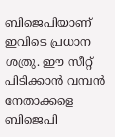ബിജെപിയാണ് ഇവിടെ പ്രധാന ശത്രു. ഈ സീറ്റ് പിടിക്കാന്‍ വമ്പന്‍ നേതാക്കളെ ബിജെപി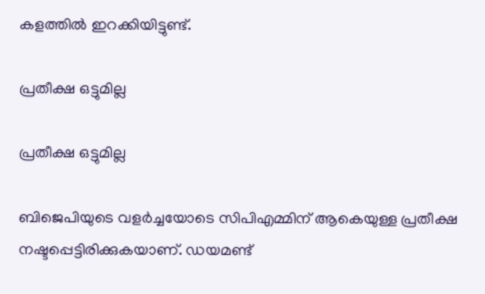കളത്തില്‍ ഇറക്കിയിട്ടുണ്ട്.

പ്രതീക്ഷ ഒട്ടുമില്ല

പ്രതീക്ഷ ഒട്ടുമില്ല

ബിജെപിയുടെ വളര്‍ച്ചയോടെ സിപിഎമ്മിന് ആകെയുള്ള പ്രതീക്ഷ നഷ്ടപ്പെട്ടിരിക്കുകയാണ്. ഡയമണ്ട്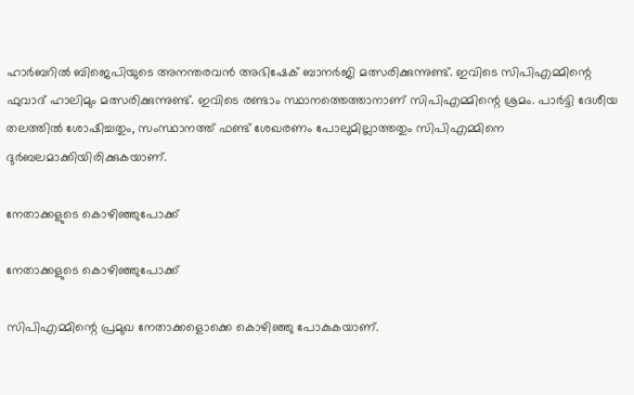ഹാര്‍ബറില്‍ ബിജെപിയുടെ അനന്തരവന്‍ അഭിഷേക് ബാനര്‍ജി മത്സരിക്കുന്നുണ്ട്. ഇവിടെ സിപിഎമ്മിന്റെ ഫുവാദ് ഹാലിമും മത്സരിക്കുന്നുണ്ട്. ഇവിടെ രണ്ടാം സ്ഥാനത്തെത്താനാണ് സിപിഎമ്മിന്റെ ശ്രമം. പാര്‍ട്ടി ദേശീയ തലത്തില്‍ ശോഷിച്ചതും, സംസ്ഥാനത്ത് ഫണ്ട് ശേഖരണം പോലുമില്ലാത്തതും സിപിഎമ്മിനെ ദുര്‍ബലമാക്കിയിരിക്കുകയാണ്.

നേതാക്കളുടെ കൊഴിഞ്ഞുപോക്ക്

നേതാക്കളുടെ കൊഴിഞ്ഞുപോക്ക്

സിപിഎമ്മിന്റെ പ്രമുഖ നേതാക്കളൊക്കെ കൊഴിഞ്ഞു പോകുകയാണ്.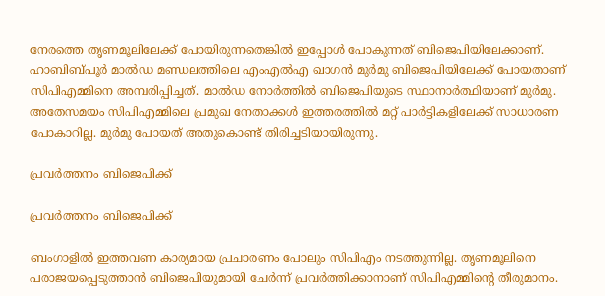നേരത്തെ തൃണമൂലിലേക്ക് പോയിരുന്നതെങ്കില്‍ ഇപ്പോള്‍ പോകുന്നത് ബിജെപിയിലേക്കാണ്. ഹാബിബ്പൂര്‍ മാല്‍ഡ മണ്ഡലത്തിലെ എംഎല്‍എ ഖാഗന്‍ മുര്‍മു ബിജെപിയിലേക്ക് പോയതാണ് സിപിഎമ്മിനെ അമ്പരിപ്പിച്ചത്. മാല്‍ഡ നോര്‍ത്തില്‍ ബിജെപിയുടെ സ്ഥാനാര്‍ത്ഥിയാണ് മുര്‍മു. അതേസമയം സിപിഎമ്മിലെ പ്രമുഖ നേതാക്കള്‍ ഇത്തരത്തില്‍ മറ്റ് പാര്‍ട്ടികളിലേക്ക് സാധാരണ പോകാറില്ല. മുര്‍മു പോയത് അതുകൊണ്ട് തിരിച്ചടിയായിരുന്നു.

പ്രവര്‍ത്തനം ബിജെപിക്ക്

പ്രവര്‍ത്തനം ബിജെപിക്ക്

ബംഗാളില്‍ ഇത്തവണ കാര്യമായ പ്രചാരണം പോലും സിപിഎം നടത്തുന്നില്ല. തൃണമൂലിനെ പരാജയപ്പെടുത്താന്‍ ബിജെപിയുമായി ചേര്‍ന്ന് പ്രവര്‍ത്തിക്കാനാണ് സിപിഎമ്മിന്റെ തീരുമാനം.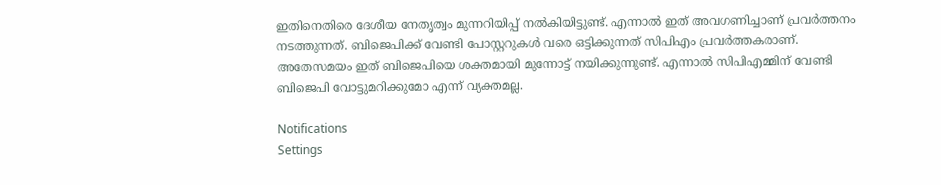ഇതിനെതിരെ ദേശീയ നേതൃത്വം മുന്നറിയിപ്പ് നല്‍കിയിട്ടുണ്ട്. എന്നാല്‍ ഇത് അവഗണിച്ചാണ് പ്രവര്‍ത്തനം നടത്തുന്നത്. ബിജെപിക്ക് വേണ്ടി പോസ്റ്ററുകള്‍ വരെ ഒട്ടിക്കുന്നത് സിപിഎം പ്രവര്‍ത്തകരാണ്. അതേസമയം ഇത് ബിജെപിയെ ശക്തമായി മുന്നോട്ട് നയിക്കുന്നുണ്ട്. എന്നാല്‍ സിപിഎമ്മിന് വേണ്ടി ബിജെപി വോട്ടുമറിക്കുമോ എന്ന് വ്യക്തമല്ല.

Notifications
Settings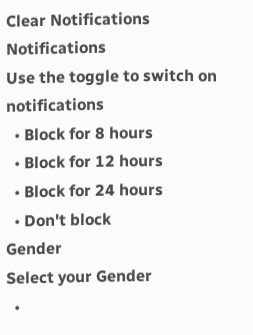Clear Notifications
Notifications
Use the toggle to switch on notifications
  • Block for 8 hours
  • Block for 12 hours
  • Block for 24 hours
  • Don't block
Gender
Select your Gender
  •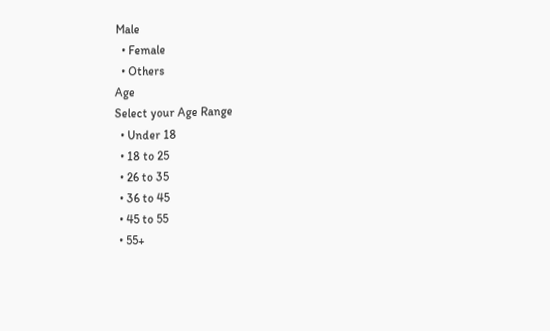Male
  • Female
  • Others
Age
Select your Age Range
  • Under 18
  • 18 to 25
  • 26 to 35
  • 36 to 45
  • 45 to 55
  • 55+